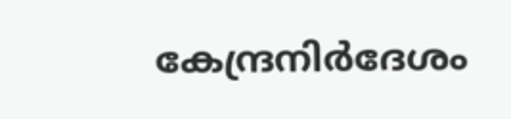കേന്ദ്രനിർദേശം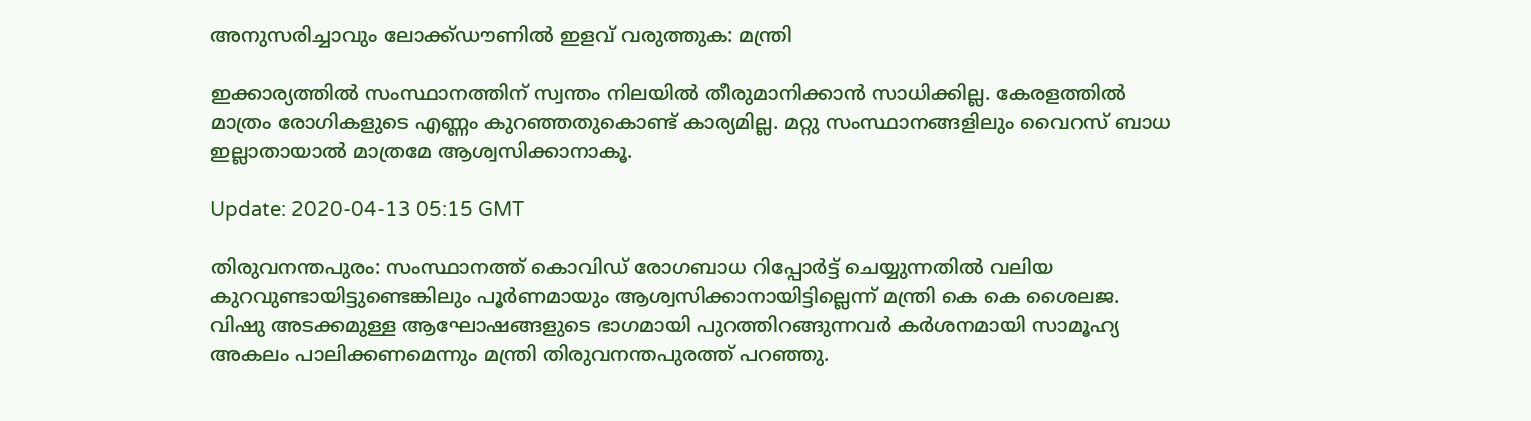അനുസരിച്ചാവും ലോക്ക്ഡൗണിൽ ഇളവ് വരുത്തുക: മന്ത്രി

ഇക്കാര്യത്തിൽ സംസ്ഥാനത്തിന് സ്വന്തം നിലയിൽ തീരുമാനിക്കാൻ സാധിക്കില്ല. കേരളത്തിൽ മാത്രം രോഗികളുടെ എണ്ണം കുറഞ്ഞതുകൊണ്ട് കാര്യമില്ല. മറ്റു സംസ്ഥാനങ്ങളിലും വൈറസ് ബാധ ഇല്ലാതായാൽ മാത്രമേ ആശ്വസിക്കാനാകൂ.

Update: 2020-04-13 05:15 GMT

തിരുവനന്തപുരം: സംസ്ഥാനത്ത് കൊവിഡ് രോഗബാധ റിപ്പോർട്ട് ചെയ്യുന്നതിൽ വലിയ കുറവുണ്ടായിട്ടുണ്ടെങ്കിലും പൂർണമായും ആശ്വസിക്കാനായിട്ടില്ലെന്ന് മന്ത്രി കെ കെ ശൈലജ. വിഷു അടക്കമുള്ള ആഘോഷങ്ങളുടെ ഭാഗമായി പുറത്തിറങ്ങുന്നവർ കർശനമായി സാമൂഹ്യ അകലം പാലിക്കണമെന്നും മന്ത്രി തിരുവനന്തപുരത്ത് പറഞ്ഞു.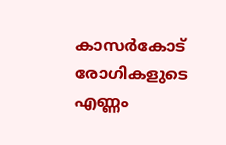കാസർകോട് രോഗികളുടെ എണ്ണം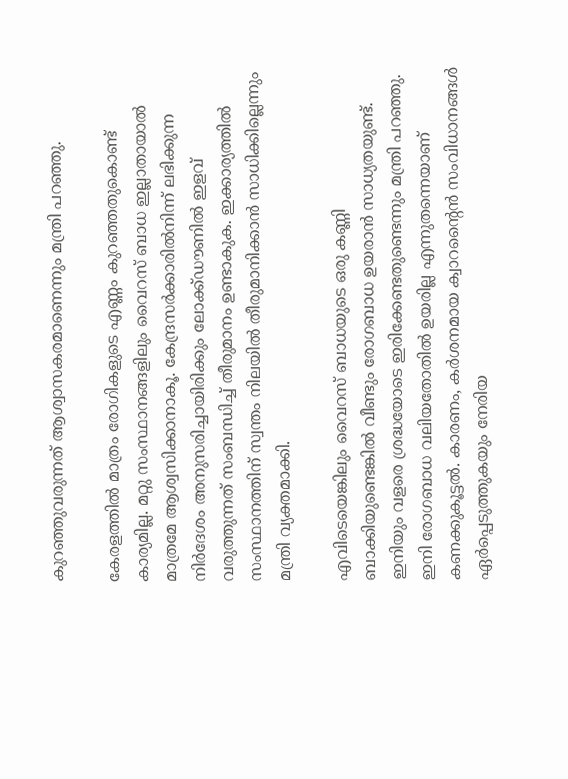കുറഞ്ഞുവരുന്നത് ആശ്വാസകരമാണെന്നും മന്ത്രി പറഞ്ഞു.

കേരളത്തിൽ മാത്രം രോഗികളുടെ എണ്ണം കുറഞ്ഞതുകൊണ്ട് കാര്യമില്ല. മറ്റു സംസ്ഥാനങ്ങളിലും വൈറസ് ബാധ ഇല്ലാതായാൽ മാത്രമേ ആശ്വസിക്കാനാകൂ. കേന്ദ്രസർക്കാരിൽനിന്ന് ലഭിക്കുന്ന നിർദേശം അനുസരിച്ചായിരിക്കും ലോക്ക്ഡൗണിൽ ഇളവ് വരുത്തുന്നത് സംബന്ധിച്ച് തീരുമാനം ഉണ്ടാകുക. ഇക്കാര്യത്തിൽ സംസ്ഥാനത്തിന് സ്വന്തം നിലയിൽ തീരുമാനിക്കാൻ സാധിക്കില്ലെന്നും മന്ത്രി വ്യക്തമാക്കി.

എവിടെയെങ്കിലും വൈറസ് ബാധയുടെ ഒരു കണ്ണി ബാക്കിയുണ്ടെങ്കിൽ വീണ്ടും രോഗബാധ ഉയരാൻ സാധ്യതയുണ്ട്. ഇനിയും വളരെ ശ്രദ്ധയോടെ ഇരിക്കേണ്ടതുണ്ടെന്നും മന്ത്രി പറഞ്ഞു. ഇനി രോഗബാധ വലിയതോതിൽ ഉയരില്ല എന്നുതന്നെയാണ് കണക്കുകൂട്ടൽ. കാരണം, കർശനമായ ക്വാറന്റൈൻ സംവിധാനങ്ങൾ ഏർപ്പെടുത്തുകയും നേരിയ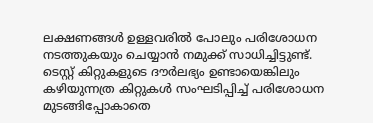ലക്ഷണങ്ങൾ ഉള്ളവരിൽ പോലും പരിശോധന നടത്തുകയും ചെയ്യാൻ നമുക്ക് സാധിച്ചിട്ടുണ്ട്. ടെസ്റ്റ് കിറ്റുകളുടെ ദൗർലഭ്യം ഉണ്ടായെങ്കിലും കഴിയുന്നത്ര കിറ്റുകൾ സംഘടിപ്പിച്ച് പരിശോധന മുടങ്ങിപ്പോകാതെ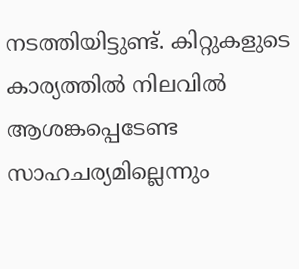നടത്തിയിട്ടുണ്ട്. കിറ്റുകളുടെ കാര്യത്തിൽ നിലവിൽ ആശങ്കപ്പെടേണ്ട സാഹചര്യമില്ലെന്നും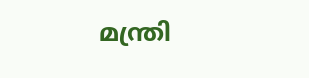മന്ത്രി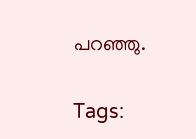പറഞ്ഞു.

Tags: